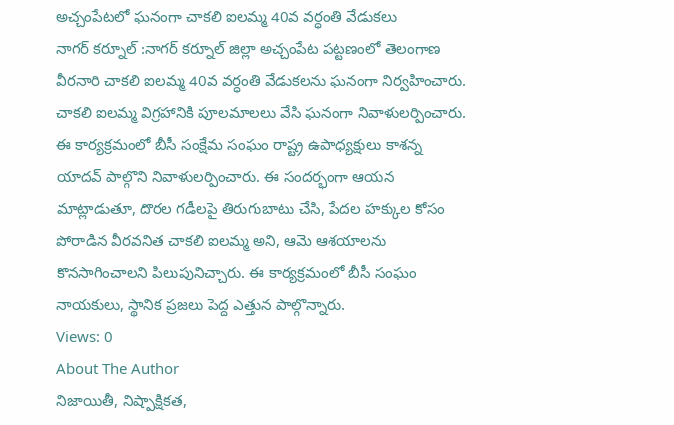అచ్చంపేటలో ఘనంగా చాకలి ఐలమ్మ 40వ వర్ధంతి వేడుకలు
నాగర్ కర్నూల్ :నాగర్ కర్నూల్ జిల్లా అచ్చంపేట పట్టణంలో తెలంగాణ వీరనారి చాకలి ఐలమ్మ 40వ వర్ధంతి వేడుకలను ఘనంగా నిర్వహించారు. చాకలి ఐలమ్మ విగ్రహానికి పూలమాలలు వేసి ఘనంగా నివాళులర్పించారు. ఈ కార్యక్రమంలో బీసీ సంక్షేమ సంఘం రాష్ట్ర ఉపాధ్యక్షులు కాశన్న యాదవ్ పాల్గొని నివాళులర్పించారు. ఈ సందర్భంగా ఆయన మాట్లాడుతూ, దొరల గడీలపై తిరుగుబాటు చేసి, పేదల హక్కుల కోసం పోరాడిన వీరవనిత చాకలి ఐలమ్మ అని, ఆమె ఆశయాలను కొనసాగించాలని పిలుపునిచ్చారు. ఈ కార్యక్రమంలో బీసీ సంఘం నాయకులు, స్థానిక ప్రజలు పెద్ద ఎత్తున పాల్గొన్నారు.
Views: 0
About The Author
నిజాయితీ, నిష్పాక్షికత,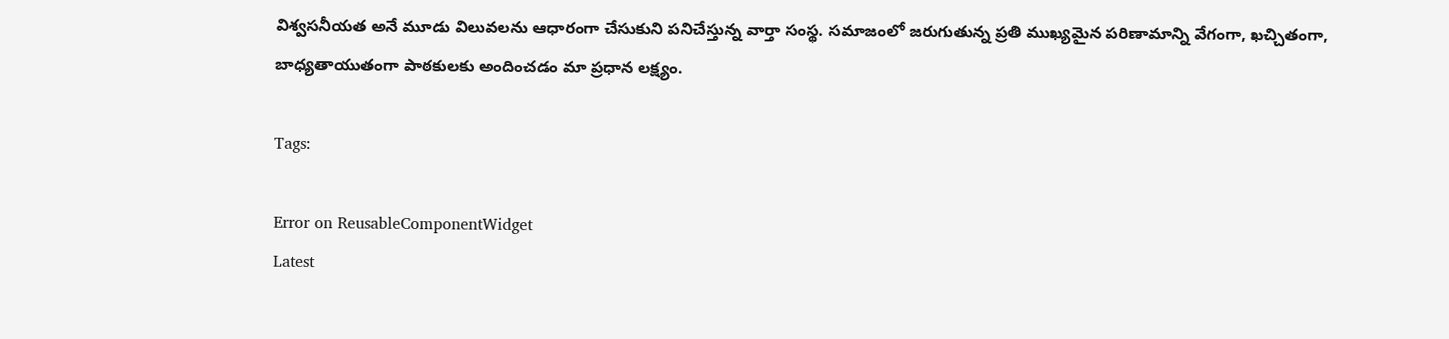విశ్వసనీయత అనే మూడు విలువలను ఆధారంగా చేసుకుని పనిచేస్తున్న వార్తా సంస్థ. సమాజంలో జరుగుతున్న ప్రతి ముఖ్యమైన పరిణామాన్ని వేగంగా, ఖచ్చితంగా, బాధ్యతాయుతంగా పాఠకులకు అందించడం మా ప్రధాన లక్ష్యం.

Tags:

Error on ReusableComponentWidget
Latest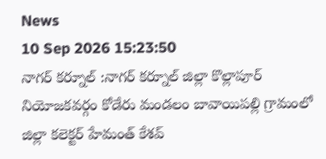News
10 Sep 2026 15:23:50
నాగర్ కర్నూల్ :నాగర్ కర్నూల్ జిల్లా కొల్లాపూర్ నియోజకవర్గం కోడేరు మండలం బావాయిపల్లి గ్రామంలో జిల్లా కలెక్టర్ హేమంత్ కేశవ్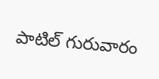పాటిల్ గురువారం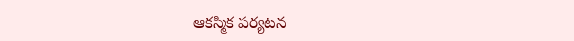ఆకస్మిక పర్యటన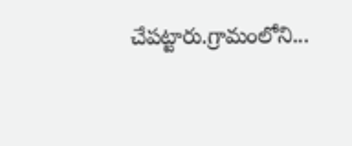చేపట్టారు.గ్రామంలోని...